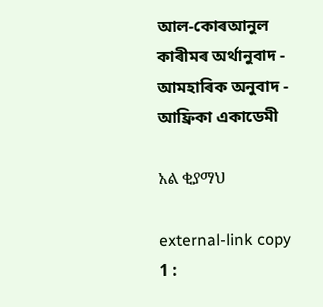আল-কোৰআনুল কাৰীমৰ অৰ্থানুবাদ - আমহাৰিক অনুবাদ - আফ্ৰিকা একাডেমী

አል ቂያማህ

external-link copy
1 :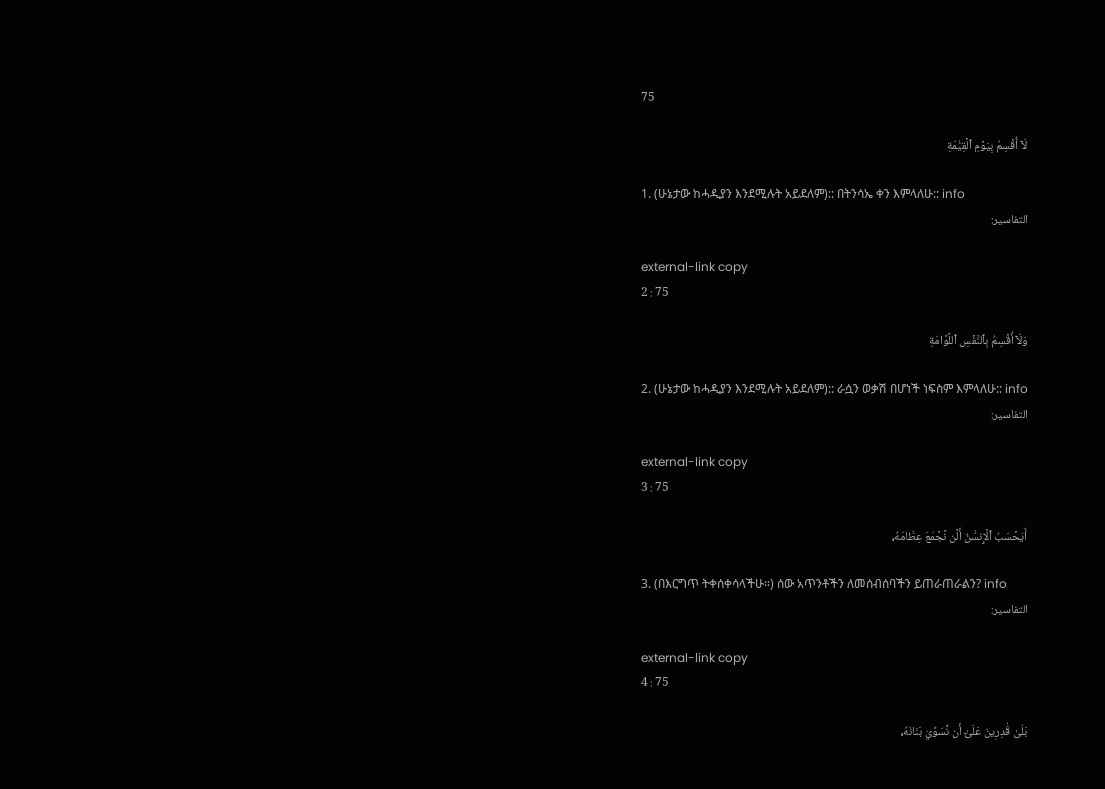75

لَآ أُقۡسِمُ بِيَوۡمِ ٱلۡقِيَٰمَةِ

1. (ሁኔታው ከሓዲያን እንደሚሉት አይደለም):: በትንሳኤ ቀን እምላለሁ:: info
التفاسير:

external-link copy
2 : 75

وَلَآ أُقۡسِمُ بِٱلنَّفۡسِ ٱللَّوَّامَةِ

2. (ሁኔታው ከሓዲያን እንደሚሉት አይደለም):: ራሷን ወቃሽ በሆነች ነፍስም እምላለሁ:: info
التفاسير:

external-link copy
3 : 75

أَيَحۡسَبُ ٱلۡإِنسَٰنُ أَلَّن نَّجۡمَعَ عِظَامَهُۥ

3. (በእርግጥ ትቀሰቀሳላችሁ።) ሰው አጥንቶችን ለመሰብሰባችን ይጠራጠራልን? info
التفاسير:

external-link copy
4 : 75

بَلَىٰ قَٰدِرِينَ عَلَىٰٓ أَن نُّسَوِّيَ بَنَانَهُۥ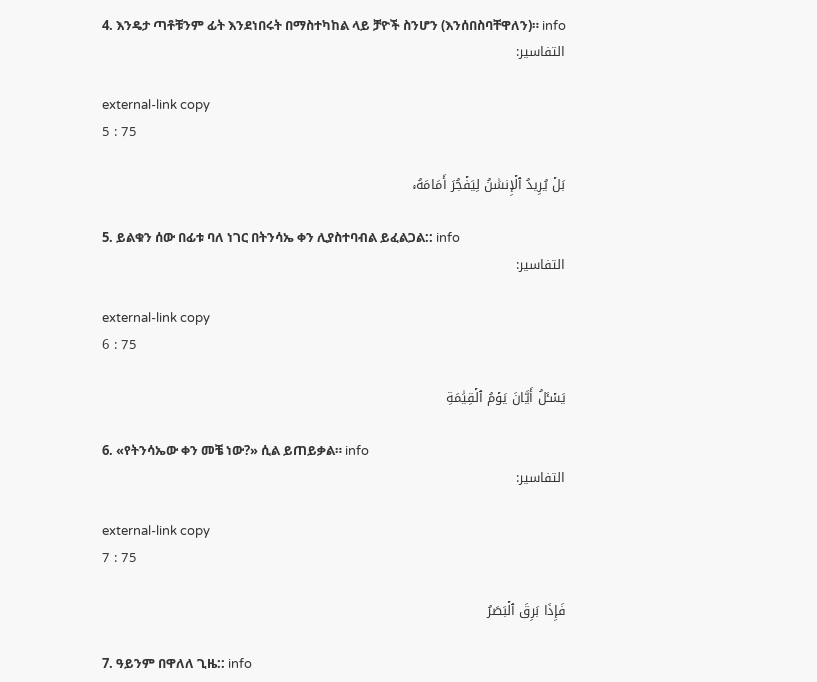4. እንዴታ ጣቶቹንም ፊት እንደነበሩት በማስተካከል ላይ ቻዮች ስንሆን (እንሰበስባቸዋለን)። info
التفاسير:

external-link copy
5 : 75

بَلۡ يُرِيدُ ٱلۡإِنسَٰنُ لِيَفۡجُرَ أَمَامَهُۥ

5. ይልቁን ሰው በፊቱ ባለ ነገር በትንሳኤ ቀን ሊያስተባብል ይፈልጋል:: info
التفاسير:

external-link copy
6 : 75

يَسۡـَٔلُ أَيَّانَ يَوۡمُ ٱلۡقِيَٰمَةِ

6. «የትንሳኤው ቀን መቼ ነው?» ሲል ይጠይቃል። info
التفاسير:

external-link copy
7 : 75

فَإِذَا بَرِقَ ٱلۡبَصَرُ

7. ዓይንም በዋለለ ጊዜ:: info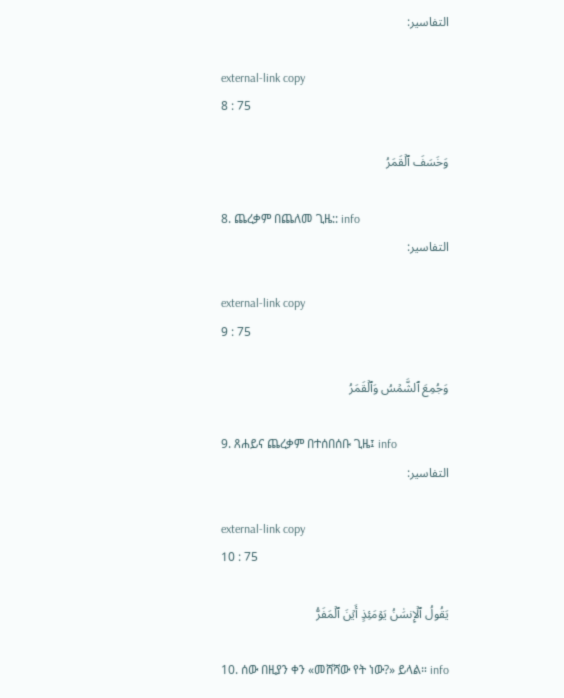التفاسير:

external-link copy
8 : 75

وَخَسَفَ ٱلۡقَمَرُ

8. ጨረቃም በጨለመ ጊዜ:: info
التفاسير:

external-link copy
9 : 75

وَجُمِعَ ٱلشَّمۡسُ وَٱلۡقَمَرُ

9. ጸሐይና ጨረቃም በተሰበሰቡ ጊዜ፤ info
التفاسير:

external-link copy
10 : 75

يَقُولُ ٱلۡإِنسَٰنُ يَوۡمَئِذٍ أَيۡنَ ٱلۡمَفَرُّ

10. ሰው በዚያን ቀን «መሸሻው የት ነው?» ይላል። info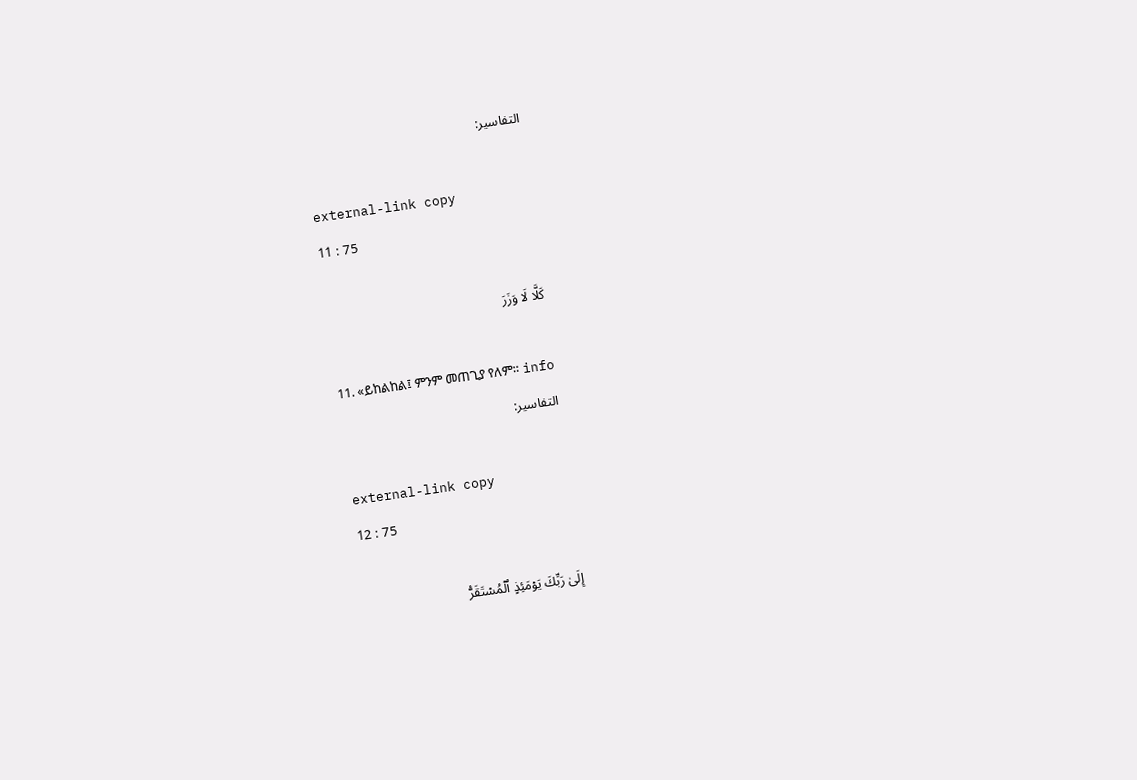التفاسير:

external-link copy
11 : 75

كَلَّا لَا وَزَرَ

11. «ይከልከል፤ ምንም መጠጊያ የለም። info
التفاسير:

external-link copy
12 : 75

إِلَىٰ رَبِّكَ يَوۡمَئِذٍ ٱلۡمُسۡتَقَرُّ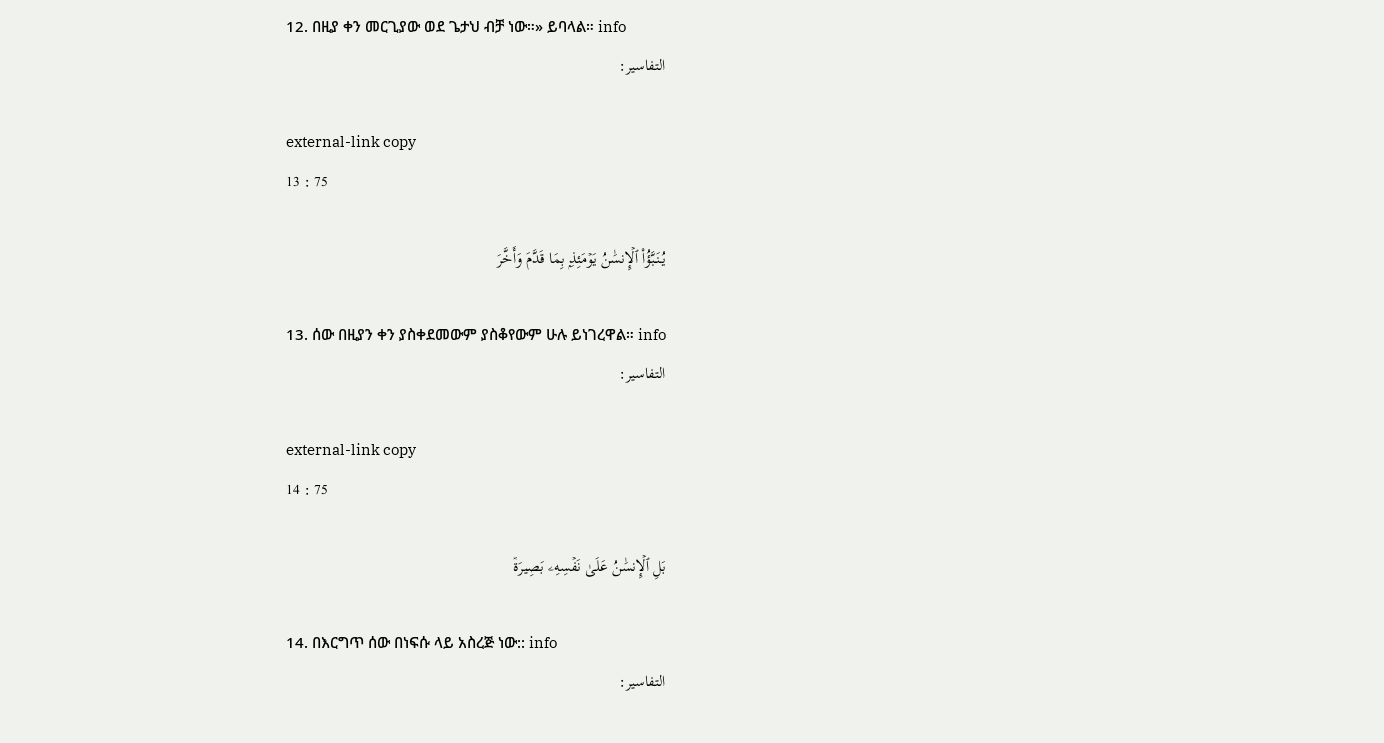12. በዚያ ቀን መርጊያው ወደ ጌታህ ብቻ ነው።» ይባላል። info
التفاسير:

external-link copy
13 : 75

يُنَبَّؤُاْ ٱلۡإِنسَٰنُ يَوۡمَئِذِۭ بِمَا قَدَّمَ وَأَخَّرَ

13. ሰው በዚያን ቀን ያስቀደመውም ያስቆየውም ሁሉ ይነገረዋል። info
التفاسير:

external-link copy
14 : 75

بَلِ ٱلۡإِنسَٰنُ عَلَىٰ نَفۡسِهِۦ بَصِيرَةٞ

14. በእርግጥ ሰው በነፍሱ ላይ አስረጅ ነው:: info
التفاسير: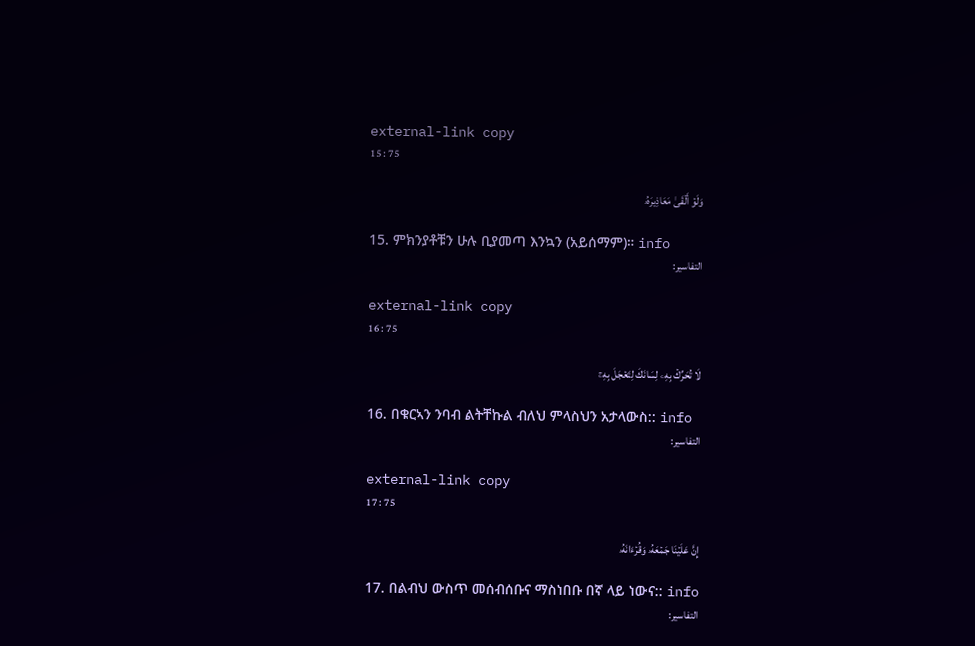external-link copy
15 : 75

وَلَوۡ أَلۡقَىٰ مَعَاذِيرَهُۥ

15. ምክንያቶቹን ሁሉ ቢያመጣ እንኳን (አይሰማም)። info
التفاسير:

external-link copy
16 : 75

لَا تُحَرِّكۡ بِهِۦ لِسَانَكَ لِتَعۡجَلَ بِهِۦٓ

16. በቁርኣን ንባብ ልትቸኩል ብለህ ምላስህን አታላውስ:: info
التفاسير:

external-link copy
17 : 75

إِنَّ عَلَيۡنَا جَمۡعَهُۥ وَقُرۡءَانَهُۥ

17. በልብህ ውስጥ መሰብሰቡና ማስነበቡ በኛ ላይ ነውና:: info
التفاسير: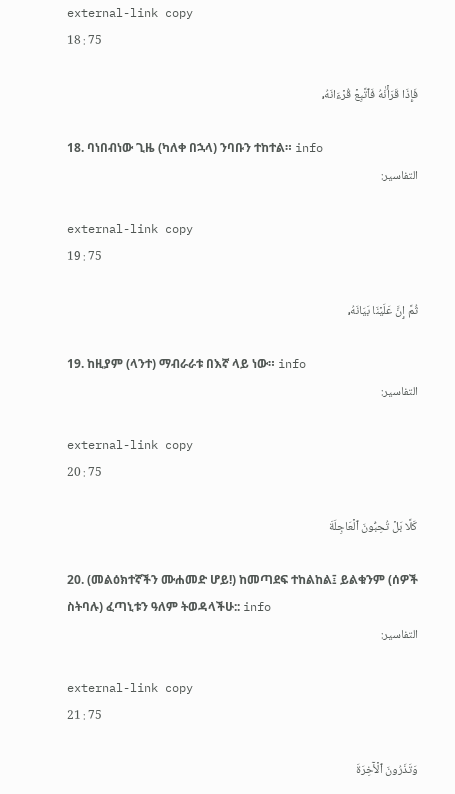external-link copy
18 : 75

فَإِذَا قَرَأۡنَٰهُ فَٱتَّبِعۡ قُرۡءَانَهُۥ

18. ባነበብነው ጊዜ (ካለቀ በኋላ) ንባቡን ተከተል። info
التفاسير:

external-link copy
19 : 75

ثُمَّ إِنَّ عَلَيۡنَا بَيَانَهُۥ

19. ከዚያም (ላንተ) ማብራራቱ በእኛ ላይ ነው። info
التفاسير:

external-link copy
20 : 75

كَلَّا بَلۡ تُحِبُّونَ ٱلۡعَاجِلَةَ

20. (መልዕክተኛችን ሙሐመድ ሆይ!) ከመጣደፍ ተከልከል፤ ይልቁንም (ሰዎች ስትባሉ) ፈጣኒቱን ዓለም ትወዳላችሁ:: info
التفاسير:

external-link copy
21 : 75

وَتَذَرُونَ ٱلۡأٓخِرَةَ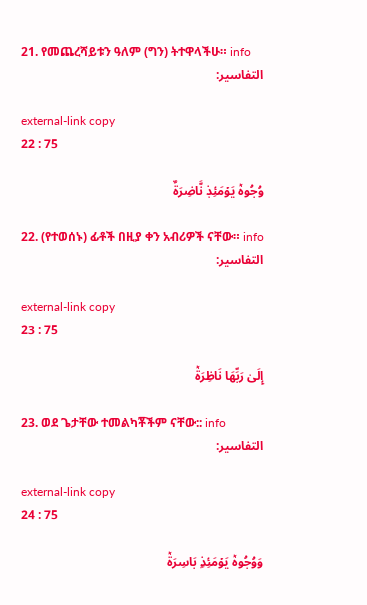21. የመጨረሻይቱን ዓለም (ግን) ትተዋላችሁ። info
التفاسير:

external-link copy
22 : 75

وُجُوهٞ يَوۡمَئِذٖ نَّاضِرَةٌ

22. (የተወሰኑ) ፊቶች በዚያ ቀን አብሪዎች ናቸው። info
التفاسير:

external-link copy
23 : 75

إِلَىٰ رَبِّهَا نَاظِرَةٞ

23. ወደ ጌታቸው ተመልካቾችም ናቸው:: info
التفاسير:

external-link copy
24 : 75

وَوُجُوهٞ يَوۡمَئِذِۭ بَاسِرَةٞ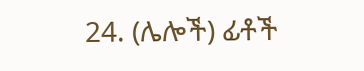24. (ሌሎች) ፊቶች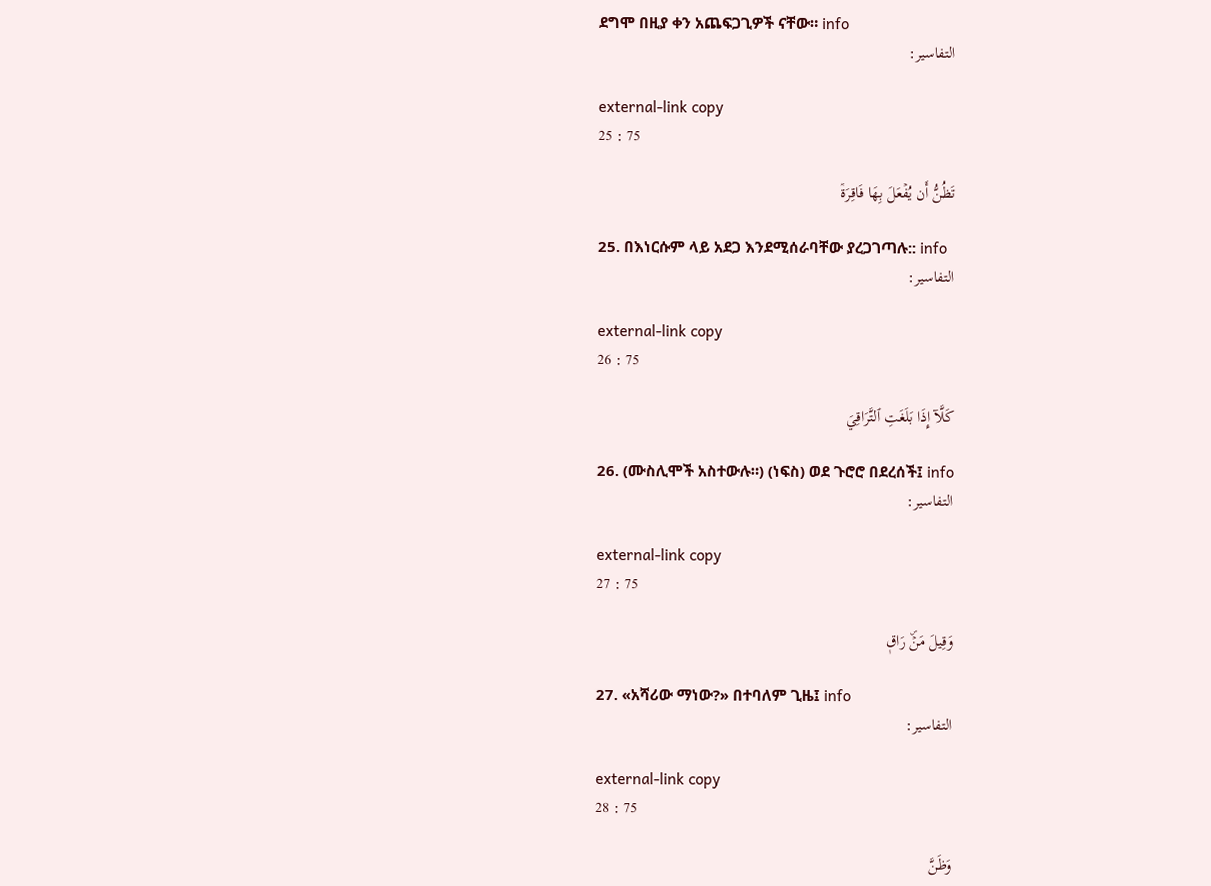ደግሞ በዚያ ቀን አጨፍጋጊዎች ናቸው። info
التفاسير:

external-link copy
25 : 75

تَظُنُّ أَن يُفۡعَلَ بِهَا فَاقِرَةٞ

25. በእነርሱም ላይ አደጋ እንደሚሰራባቸው ያረጋገጣሉ:: info
التفاسير:

external-link copy
26 : 75

كَلَّآ إِذَا بَلَغَتِ ٱلتَّرَاقِيَ

26. (ሙስሊሞች አስተውሉ።) (ነፍስ) ወደ ጉሮሮ በደረሰች፤ info
التفاسير:

external-link copy
27 : 75

وَقِيلَ مَنۡۜ رَاقٖ

27. «አሻሪው ማነው?» በተባለም ጊዜ፤ info
التفاسير:

external-link copy
28 : 75

وَظَنَّ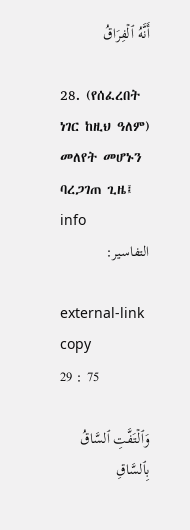أَنَّهُ ٱلۡفِرَاقُ

28. (የሰፈረበት ነገር ከዚህ ዓለም) መለየት መሆኑን ባረጋገጠ ጊዜ፤ info
التفاسير:

external-link copy
29 : 75

وَٱلۡتَفَّتِ ٱلسَّاقُ بِٱلسَّاقِ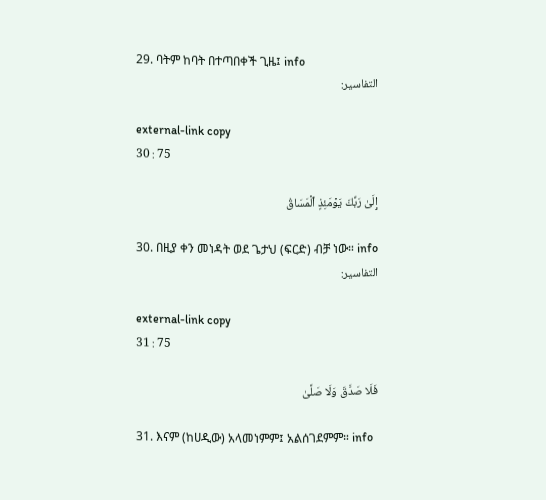29. ባትም ከባት በተጣበቀች ጊዜ፤ info
التفاسير:

external-link copy
30 : 75

إِلَىٰ رَبِّكَ يَوۡمَئِذٍ ٱلۡمَسَاقُ

30. በዚያ ቀን መነዳት ወደ ጌታህ (ፍርድ) ብቻ ነው። info
التفاسير:

external-link copy
31 : 75

فَلَا صَدَّقَ وَلَا صَلَّىٰ

31. እናም (ከሀዲው) አላመነምም፤ አልሰገደምም። info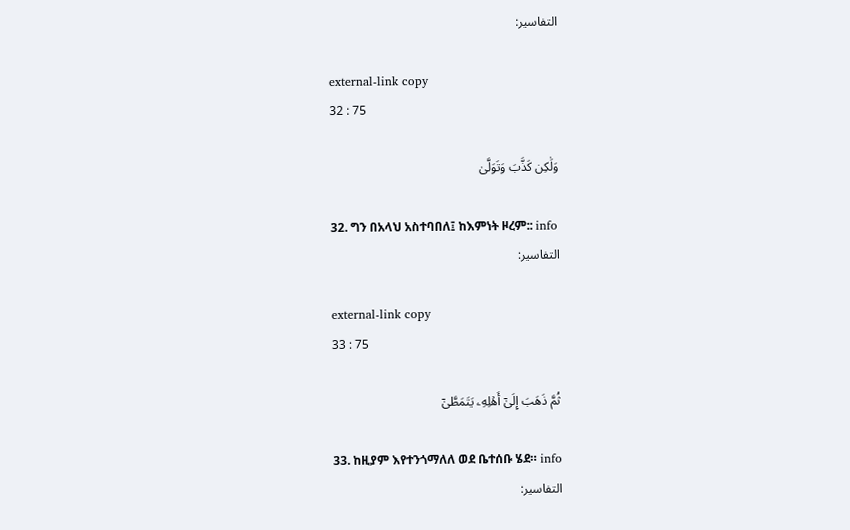التفاسير:

external-link copy
32 : 75

وَلَٰكِن كَذَّبَ وَتَوَلَّىٰ

32. ግን በአላህ አስተባበለ፤ ከእምነት ዞረም:: info
التفاسير:

external-link copy
33 : 75

ثُمَّ ذَهَبَ إِلَىٰٓ أَهۡلِهِۦ يَتَمَطَّىٰٓ

33. ከዚያም እየተንጎማለለ ወደ ቤተሰቡ ሄደ። info
التفاسير: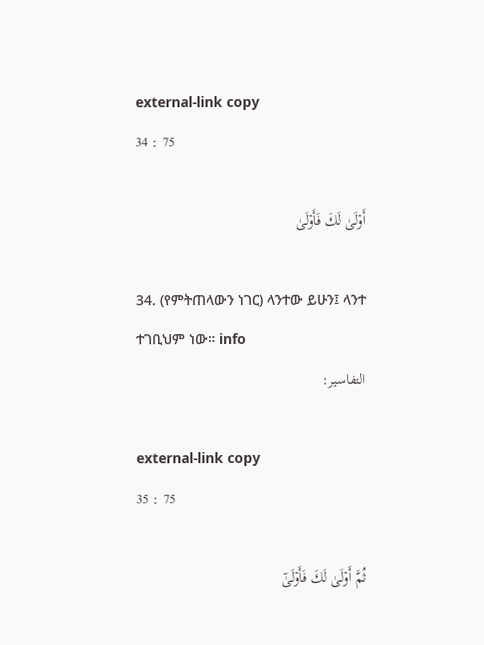external-link copy
34 : 75

أَوۡلَىٰ لَكَ فَأَوۡلَىٰ

34. (የምትጠላውን ነገር) ላንተው ይሁን፤ ላንተ ተገቢህም ነው። info
التفاسير:

external-link copy
35 : 75

ثُمَّ أَوۡلَىٰ لَكَ فَأَوۡلَىٰٓ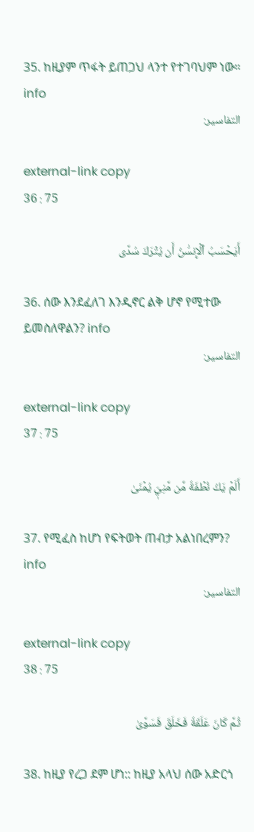35. ከዚያም ጥፋት ይጠጋህ ላንተ የተገባህም ነው። info
التفاسير:

external-link copy
36 : 75

أَيَحۡسَبُ ٱلۡإِنسَٰنُ أَن يُتۡرَكَ سُدًى

36. ሰው እንደፈለገ እንዲኖር ልቅ ሆኖ የሚተው ይመስለዋልን? info
التفاسير:

external-link copy
37 : 75

أَلَمۡ يَكُ نُطۡفَةٗ مِّن مَّنِيّٖ يُمۡنَىٰ

37. የሚፈስ ከሆነ የፍትወት ጠብታ አልነበረምን? info
التفاسير:

external-link copy
38 : 75

ثُمَّ كَانَ عَلَقَةٗ فَخَلَقَ فَسَوَّىٰ

38. ከዚያ የረጋ ደም ሆነ:: ከዚያ አላህ ሰው አድርጎ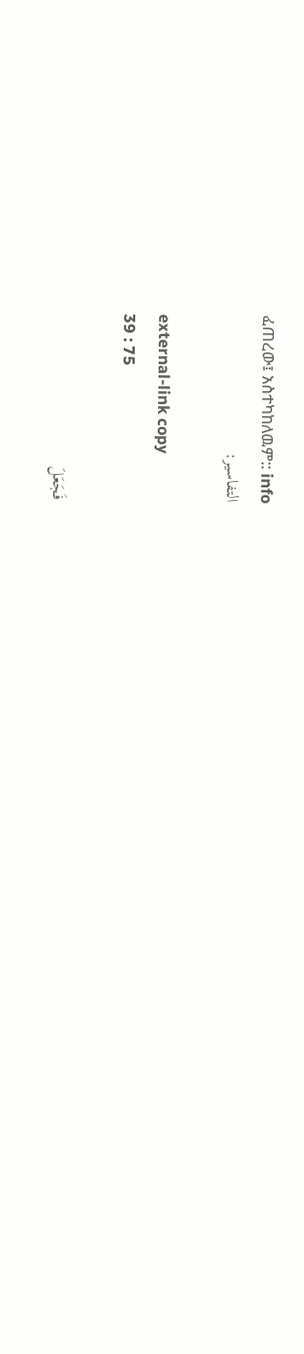ፈጠረው፤ አስተካከለዉም:: info
التفاسير:

external-link copy
39 : 75

فَجَعَلَ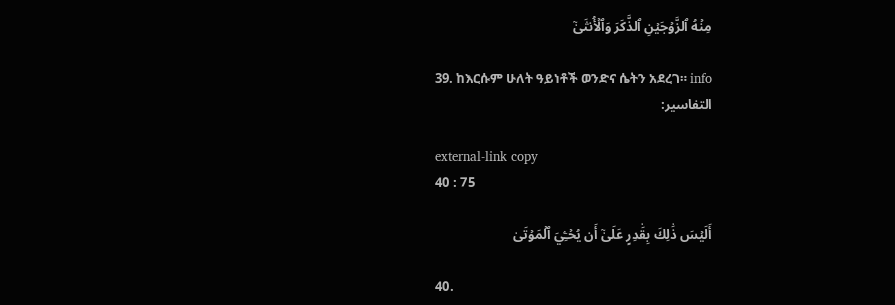مِنۡهُ ٱلزَّوۡجَيۡنِ ٱلذَّكَرَ وَٱلۡأُنثَىٰٓ

39. ከእርሱም ሁለት ዓይነቶች ወንድና ሴትን አደረገ። info
التفاسير:

external-link copy
40 : 75

أَلَيۡسَ ذَٰلِكَ بِقَٰدِرٍ عَلَىٰٓ أَن يُحۡـِۧيَ ٱلۡمَوۡتَىٰ

40.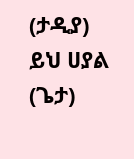(ታዲያ) ይህ ሀያል (ጌታ)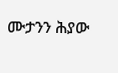ሙታንን ሕያው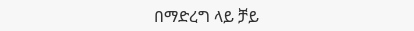በማድረግ ላይ ቻይ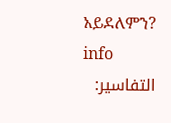አይደለምን? info
التفاسير: